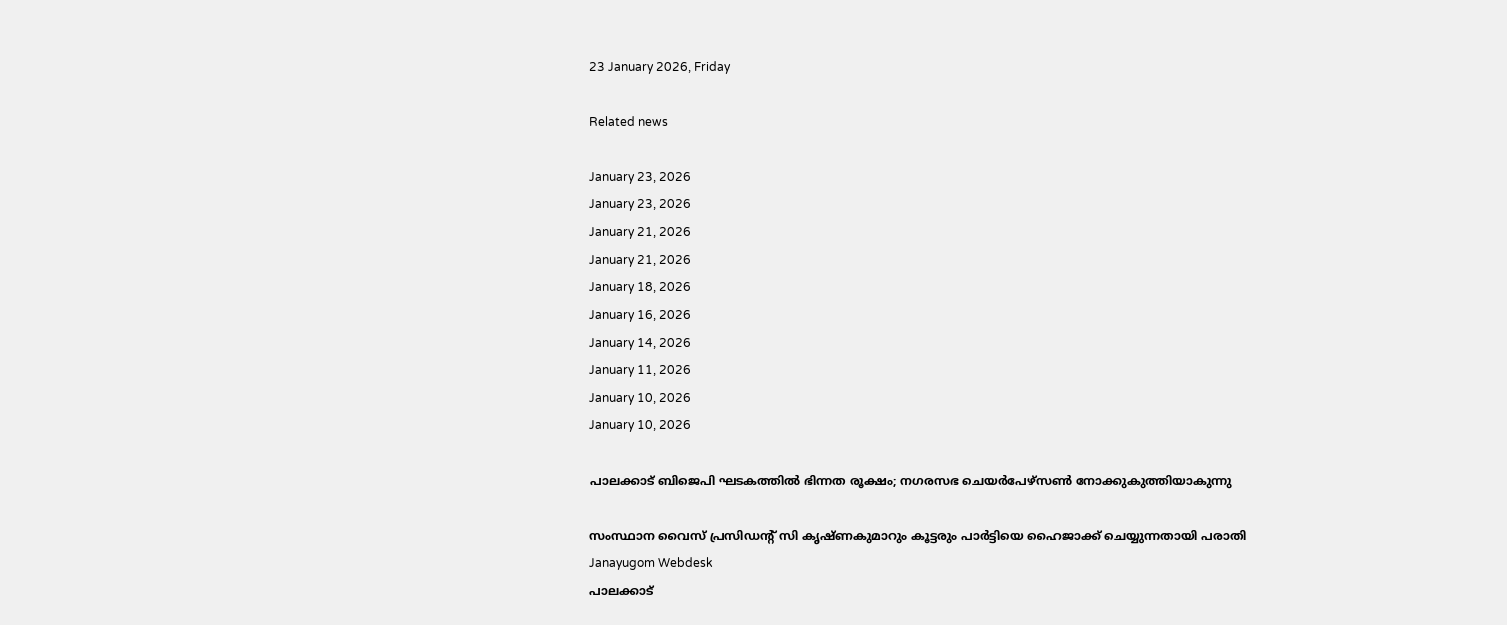23 January 2026, Friday

Related news

January 23, 2026
January 23, 2026
January 21, 2026
January 21, 2026
January 18, 2026
January 16, 2026
January 14, 2026
January 11, 2026
January 10, 2026
January 10, 2026

പാലക്കാട് ബിജെപി ഘടകത്തില്‍ ഭിന്നത രൂക്ഷം; നഗരസഭ ചെയര്‍പേഴ്സണ്‍ നോക്കുകുത്തിയാകുന്നു

സംസ്ഥാന വൈസ് പ്രസിഡന്റ് സി കൃഷ്ണകുമാറും കൂട്ടരും പാര്‍ട്ടിയെ ഹൈജാക്ക് ചെയ്യുന്നതായി പരാതി
Janayugom Webdesk
പാലക്കാട്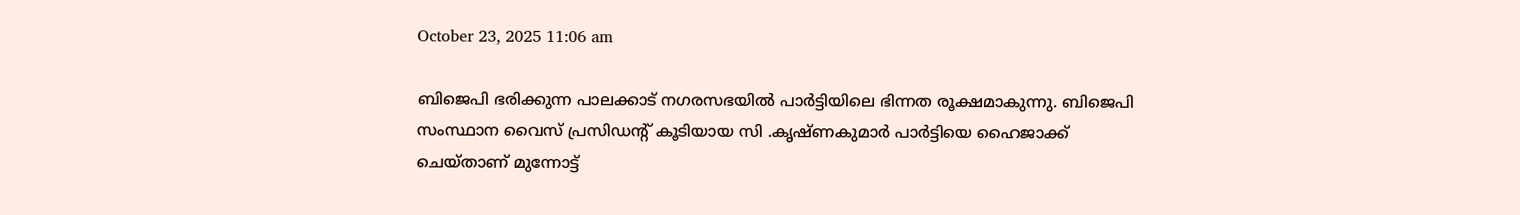October 23, 2025 11:06 am

ബിജെപി ഭരിക്കുന്ന പാലക്കാട് നഗരസഭയില്‍ പാര്‍ട്ടിയിലെ ഭിന്നത രൂക്ഷമാകുന്നു. ബിജെപി സംസ്ഥാന വൈസ് പ്രസിഡന്റ് കൂടിയായ സി .കൃഷ്ണകുമാര്‍ പാര്‍ട്ടിയെ ഹൈജാക്ക് ചെയ്താണ് മുന്നോട്ട്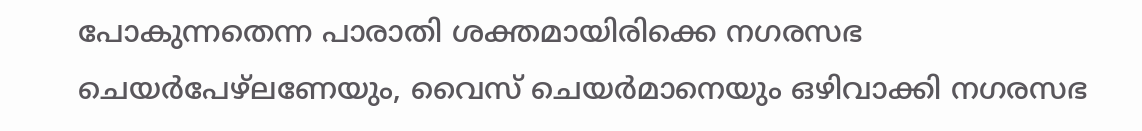പോകുന്നതെന്ന പാരാതി ശക്തമായിരിക്കെ നഗരസഭ ചെയര്‍പേഴ്ലണേയും, വൈസ് ചെയര്‍മാനെയും ഒഴിവാക്കി നഗരസഭ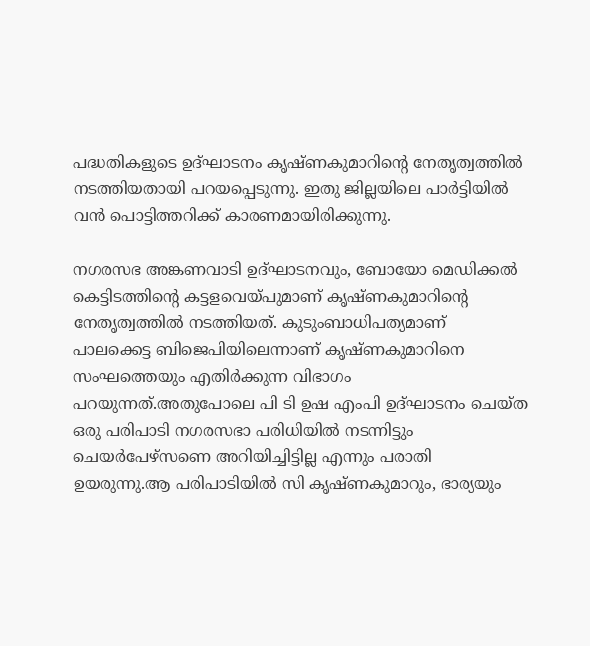പദ്ധതികളുടെ ഉദ്ഘാടനം കൃഷ്ണകുമാറിന്റെ നേതൃത്വത്തില്‍ നടത്തിയതായി പറയപ്പെടുന്നു. ഇതു ജില്ലയിലെ പാര്‍ട്ടിയില്‍ വന്‍ പൊട്ടിത്തറിക്ക് കാരണമായിരിക്കുന്നു.

നഗരസഭ അങ്കണവാടി ഉദ്ഘാടനവും, ബോയോ മെഡിക്കല്‍ കെട്ടിടത്തിന്റെ കട്ടളവെയ്പുമാണ് കൃഷ്ണകുമാറിന്റെ നേതൃത്വത്തില്‍ നടത്തിയത്. കുടുംബാധിപത്യമാണ് പാലക്കെട്ട ബിജെപിയിലെന്നാണ് കൃഷ്ണകുമാറിനെ സംഘത്തെയും എതിര്‍ക്കുന്ന വിഭാഗം പറയുന്നത്.അതുപോലെ പി ടി ഉഷ എംപി ഉദ്ഘാടനം ചെയ്ത ഒരു പരിപാടി നഗരസഭാ പരിധിയില്‍ നടന്നിട്ടും ചെയര്‍പേഴ്സണെ അറിയിച്ചിട്ടില്ല എന്നും പരാതി ഉയരുന്നു.ആ പരിപാടിയില്‍ സി കൃഷ്ണകുമാറും, ഭാര്യയും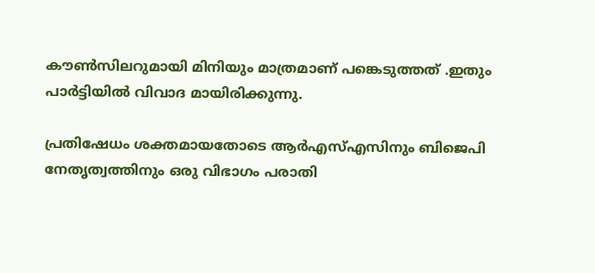കൗണ്‍സിലറുമായി മിനിയും മാത്രമാണ് പങ്കെടുത്തത് .ഇതും പാര്‍ട്ടിയില്‍ വിവാദ മായിരിക്കുന്നു.

പ്രതിഷേധം ശക്തമായതോടെ ആർഎസ്എസിനും ബിജെപി നേതൃത്വത്തിനും ഒരു വിഭാഗം പരാതി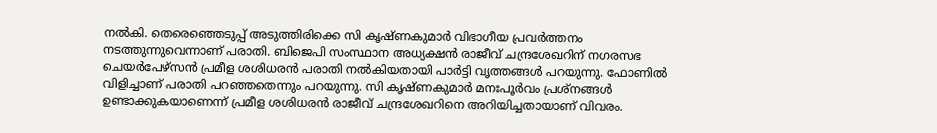നൽകി. തെരെഞ്ഞെടുപ്പ് അടുത്തിരിക്കെ സി കൃഷ്ണകുമാർ വിഭാഗീയ പ്രവർത്തനം നടത്തുന്നുവെന്നാണ് പരാതി. ബിജെപി സംസ്ഥാന അധ്യക്ഷൻ രാജീവ് ചന്ദ്രശേഖറിന് നഗരസഭ ചെയർപേഴ്സൻ പ്രമീള ശശിധരൻ പരാതി നൽകിയതായി പാര്‍ട്ടി വൃത്തങ്ങള്‍ പറയുന്നു. ഫോണിൽ വിളിച്ചാണ് പരാതി പറഞ്ഞതെന്നും പറയുന്നു. സി കൃഷ്ണകുമാർ മനഃപൂർവം പ്രശ്നങ്ങൾ ഉണ്ടാക്കുകയാണെന്ന് പ്രമീള ശശിധരൻ രാജീവ് ചന്ദ്രശേഖറിനെ അറിയിച്ചതായാണ് വിവരം.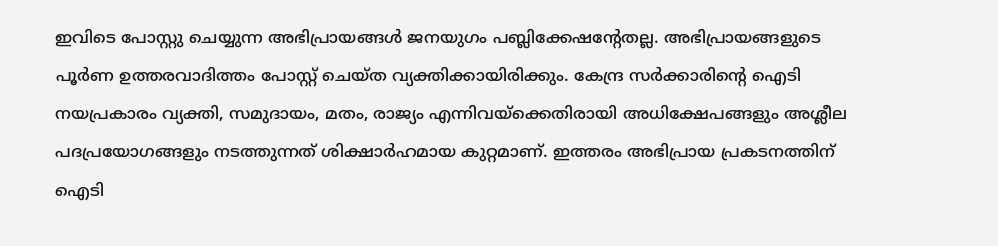ഇവിടെ പോസ്റ്റു ചെയ്യുന്ന അഭിപ്രായങ്ങള്‍ ജനയുഗം പബ്ലിക്കേഷന്റേതല്ല. അഭിപ്രായങ്ങളുടെ പൂര്‍ണ ഉത്തരവാദിത്തം പോസ്റ്റ് ചെയ്ത വ്യക്തിക്കായിരിക്കും. കേന്ദ്ര സര്‍ക്കാരിന്റെ ഐടി നയപ്രകാരം വ്യക്തി, സമുദായം, മതം, രാജ്യം എന്നിവയ്‌ക്കെതിരായി അധിക്ഷേപങ്ങളും അശ്ലീല പദപ്രയോഗങ്ങളും നടത്തുന്നത് ശിക്ഷാര്‍ഹമായ കുറ്റമാണ്. ഇത്തരം അഭിപ്രായ പ്രകടനത്തിന് ഐടി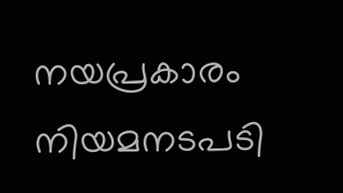നയപ്രകാരം നിയമനടപടി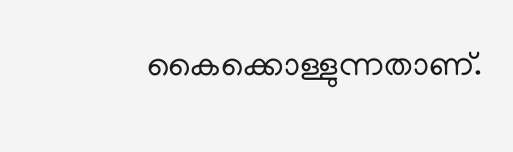കൈക്കൊള്ളുന്നതാണ്.